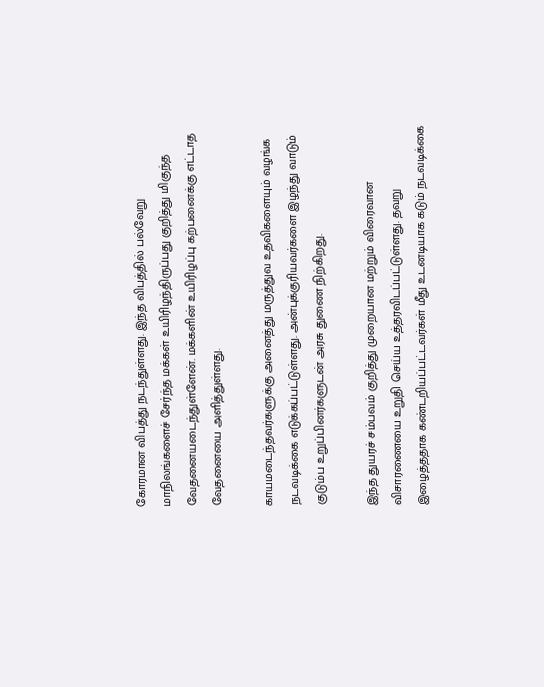கோரமான விபத்து நடந்துள்ளது. இந்த விபத்தில் பல்வேறு மாநிலங்களைச் சேர்ந்த மக்கள் உயிரிழந்திருப்பது குறித்து மிகுந்த வேதனையடைந்துள்ளேன். மக்களின் உயிரிழப்பு கற்பனைக்கு எட்டாத வேதனையை அளித்துள்ளது.

காயமடைந்தவர்களுக்கு அனைத்து மருத்துவ உதவிகளையும் வழங்க நடவடிக்கை எடுக்கப்பட்டுள்ளது. அன்புக்குரியவர்களை இழந்து வாடும் குடும்ப உறுப்பினர்களுடன் அரசு துணை நிற்கிறது.

இந்த துயரச் சம்பவம் குறித்து முறையான மற்றும் விரைவான விசாரணையை உறுதி செய்ய உத்தரவிடப்பட்டுள்ளது. தவறு இழைத்ததாக கண்டறியப்பட்டவர்கள் மீது உடனடியாக கடும் நடவடிக்கை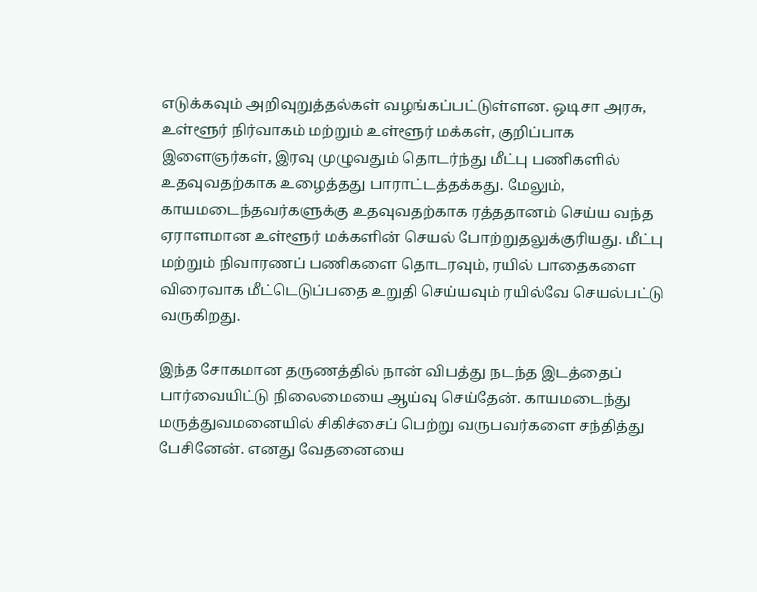எடுக்கவும் அறிவுறுத்தல்கள் வழங்கப்பட்டுள்ளன. ஒடிசா அரசு, உள்ளூர் நிர்வாகம் மற்றும் உள்ளூர் மக்கள், குறிப்பாக இளைஞர்கள், இரவு முழுவதும் தொடர்ந்து மீட்பு பணிகளில் உதவுவதற்காக உழைத்தது பாராட்டத்தக்கது. மேலும், காயமடைந்தவர்களுக்கு உதவுவதற்காக ரத்ததானம் செய்ய வந்த ஏராளமான உள்ளூர் மக்களின் செயல் போற்றுதலுக்குரியது. மீட்பு மற்றும் நிவாரணப் பணிகளை தொடரவும், ரயில் பாதைகளை விரைவாக மீட்டெடுப்பதை உறுதி செய்யவும் ரயில்வே செயல்பட்டு வருகிறது.

இந்த சோகமான தருணத்தில் நான் விபத்து நடந்த இடத்தைப் பார்வையிட்டு நிலைமையை ஆய்வு செய்தேன். காயமடைந்து மருத்துவமனையில் சிகிச்சைப் பெற்று வருபவர்களை சந்தித்து பேசினேன். எனது வேதனையை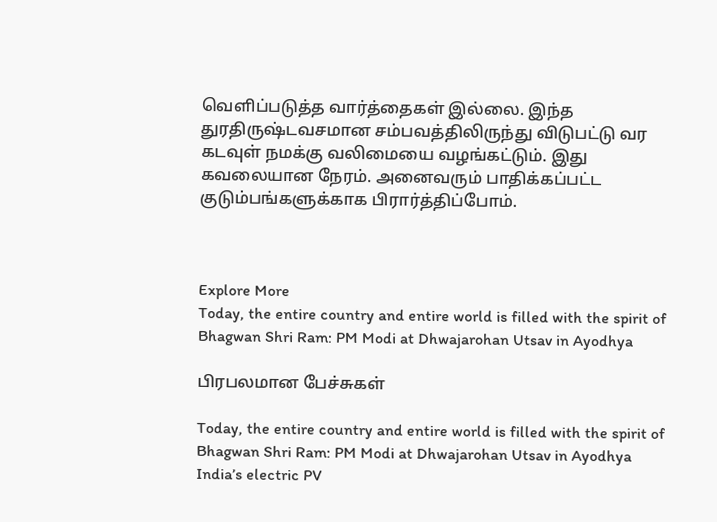வெளிப்படுத்த வார்த்தைகள் இல்லை. இந்த துரதிருஷ்டவசமான சம்பவத்திலிருந்து விடுபட்டு வர கடவுள் நமக்கு வலிமையை வழங்கட்டும். இது கவலையான நேரம். அனைவரும் பாதிக்கப்பட்ட குடும்பங்களுக்காக பிரார்த்திப்போம்.



Explore More
Today, the entire country and entire world is filled with the spirit of Bhagwan Shri Ram: PM Modi at Dhwajarohan Utsav in Ayodhya

பிரபலமான பேச்சுகள்

Today, the entire country and entire world is filled with the spirit of Bhagwan Shri Ram: PM Modi at Dhwajarohan Utsav in Ayodhya
India’s electric PV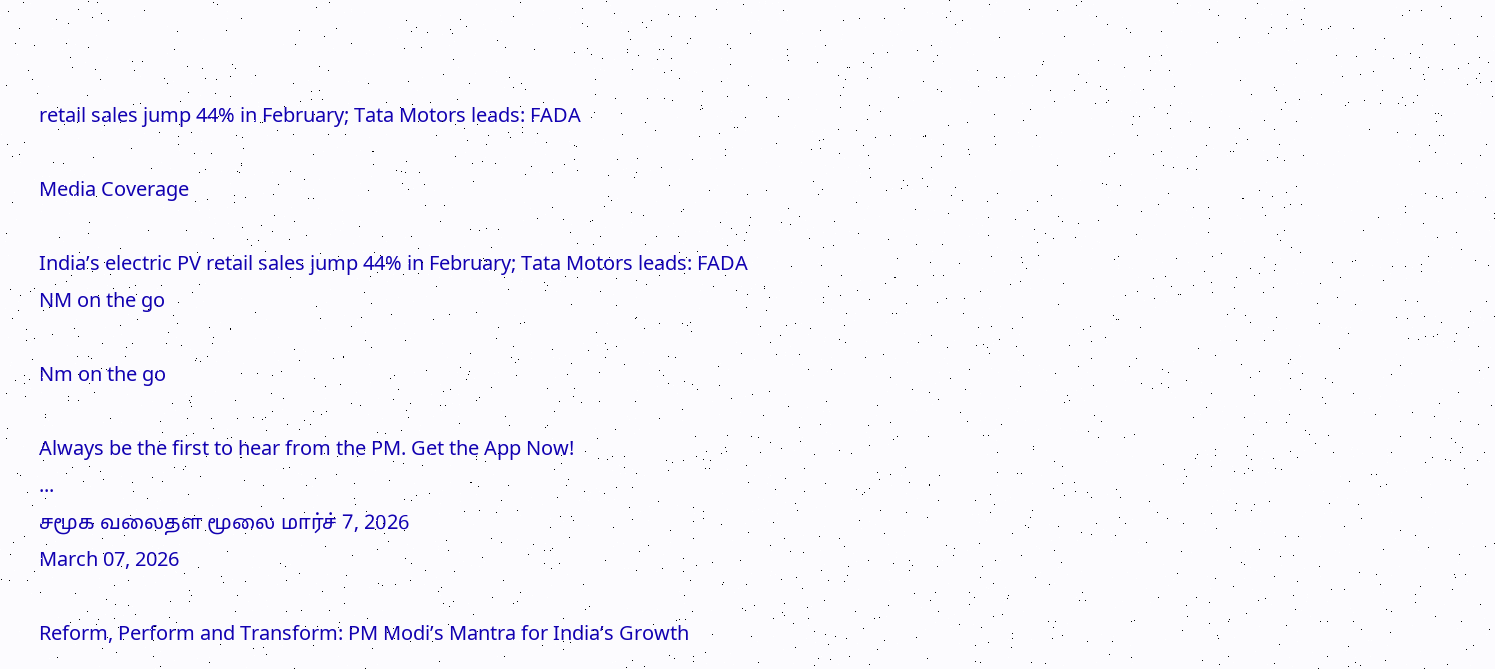retail sales jump 44% in February; Tata Motors leads: FADA

Media Coverage

India’s electric PV retail sales jump 44% in February; Tata Motors leads: FADA
NM on the go

Nm on the go

Always be the first to hear from the PM. Get the App Now!
...
சமூக வலைதள மூலை மார்ச் 7, 2026
March 07, 2026

Reform, Perform and Transform: PM Modi’s Mantra for India’s Growth